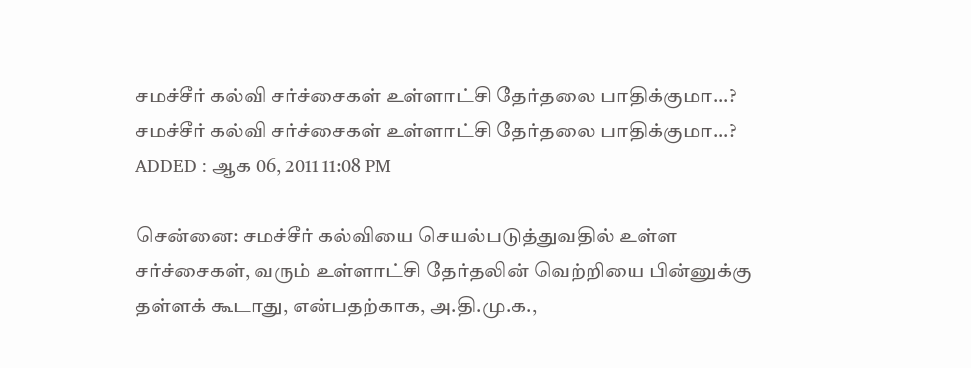சமச்சீர் கல்வி சர்ச்சைகள் உள்ளாட்சி தேர்தலை பாதிக்குமா...?
சமச்சீர் கல்வி சர்ச்சைகள் உள்ளாட்சி தேர்தலை பாதிக்குமா...?
ADDED : ஆக 06, 2011 11:08 PM

சென்னை: சமச்சீர் கல்வியை செயல்படுத்துவதில் உள்ள சர்ச்சைகள், வரும் உள்ளாட்சி தேர்தலின் வெற்றியை பின்னுக்கு தள்ளக் கூடாது, என்பதற்காக, அ.தி.மு.க.,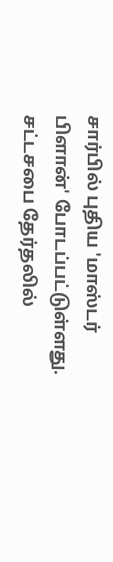சார்பில் புதிய 'மாஸ்டர் பிளான்' போடப்பட்டுள்ளது.
சட்டசபை தேர்தலில்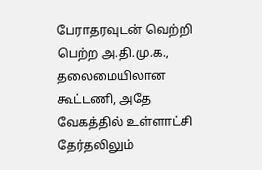பேராதரவுடன் வெற்றி பெற்ற அ.தி.மு.க., தலைமையிலான கூட்டணி, அதே வேகத்தில் உள்ளாட்சி தேர்தலிலும்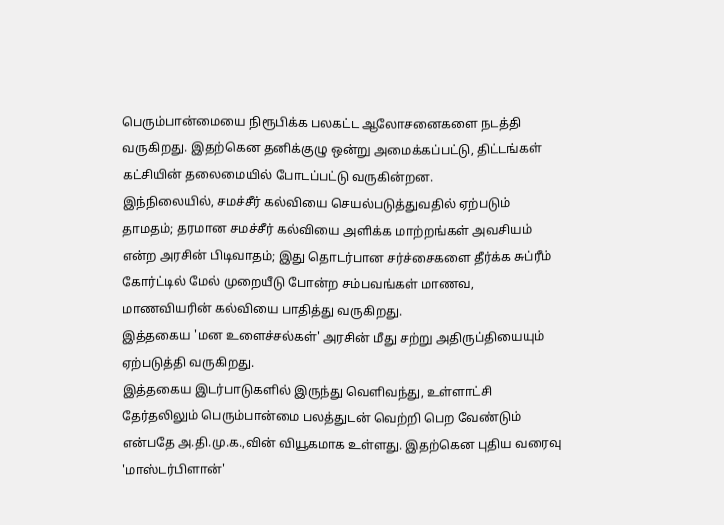பெரும்பான்மையை நிரூபிக்க பலகட்ட ஆலோசனைகளை நடத்தி வருகிறது. இதற்கென தனிக்குழு ஒன்று அமைக்கப்பட்டு, திட்டங்கள் கட்சியின் தலைமையில் போடப்பட்டு வருகின்றன.
இந்நிலையில், சமச்சீர் கல்வியை செயல்படுத்துவதில் ஏற்படும் தாமதம்; தரமான சமச்சீர் கல்வியை அளிக்க மாற்றங்கள் அவசியம் என்ற அரசின் பிடிவாதம்; இது தொடர்பான சர்ச்சைகளை தீர்க்க சுப்ரீம் கோர்ட்டில் மேல் முறையீடு போன்ற சம்பவங்கள் மாணவ, மாணவியரின் கல்வியை பாதித்து வருகிறது.
இத்தகைய 'மன உளைச்சல்கள்' அரசின் மீது சற்று அதிருப்தியையும் ஏற்படுத்தி வருகிறது.
இத்தகைய இடர்பாடுகளில் இருந்து வெளிவந்து, உள்ளாட்சி தேர்தலிலும் பெரும்பான்மை பலத்துடன் வெற்றி பெற வேண்டும் என்பதே அ.தி.மு.க.,வின் வியூகமாக உள்ளது. இதற்கென புதிய வரைவு 'மாஸ்டர்பிளான்'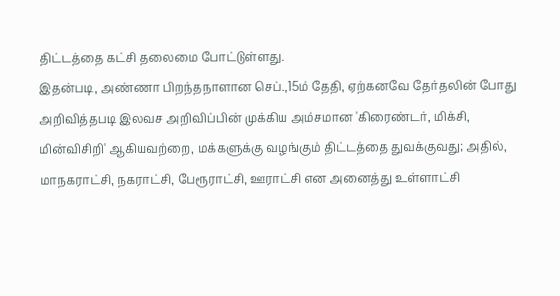திட்டத்தை கட்சி தலைமை போட்டுள்ளது.
இதன்படி, அண்ணா பிறந்தநாளான செப்.,15ம் தேதி, ஏற்கனவே தேர்தலின் போது அறிவித்தபடி இலவச அறிவிப்பின் முக்கிய அம்சமான 'கிரைண்டர், மிக்சி, மின்விசிறி' ஆகியவற்றை, மக்களுக்கு வழங்கும் திட்டத்தை துவக்குவது; அதில், மாநகராட்சி, நகராட்சி, பேரூராட்சி, ஊராட்சி என அனைத்து உள்ளாட்சி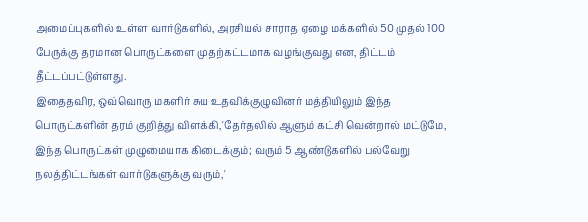அமைப்புகளில் உள்ள வார்டுகளில், அரசியல் சாராத ஏழை மக்களில் 50 முதல் 100 பேருக்கு தரமான பொருட்களை முதற்கட்டமாக வழங்குவது என, திட்டம் தீட்டப்பட்டுள்ளது.
இதைதவிர, ஒவ்வொரு மகளிர் சுய உதவிக்குழுவினர் மத்தியிலும் இந்த பொருட்களின் தரம் குறித்து விளக்கி,'தேர்தலில் ஆளும் கட்சி வென்றால் மட்டுமே, இந்த பொருட்கள் முழுமையாக கிடைக்கும்; வரும் 5 ஆண்டுகளில் பல்வேறு நலத்திட்டங்கள் வார்டுகளுக்கு வரும்,'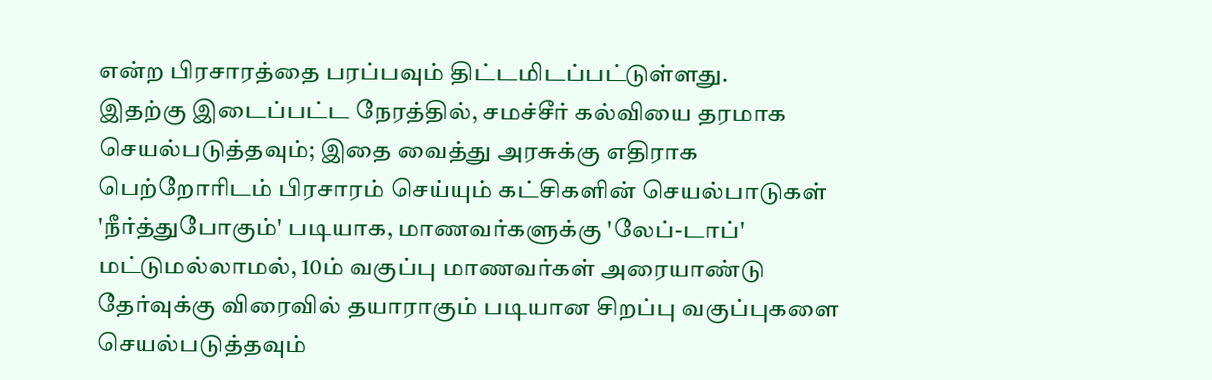என்ற பிரசாரத்தை பரப்பவும் திட்டமிடப்பட்டுள்ளது.
இதற்கு இடைப்பட்ட நேரத்தில், சமச்சீர் கல்வியை தரமாக செயல்படுத்தவும்; இதை வைத்து அரசுக்கு எதிராக பெற்றோரிடம் பிரசாரம் செய்யும் கட்சிகளின் செயல்பாடுகள் 'நீர்த்துபோகும்' படியாக, மாணவர்களுக்கு 'லேப்-டாப்' மட்டுமல்லாமல், 10ம் வகுப்பு மாணவர்கள் அரையாண்டு தேர்வுக்கு விரைவில் தயாராகும் படியான சிறப்பு வகுப்புகளை செயல்படுத்தவும்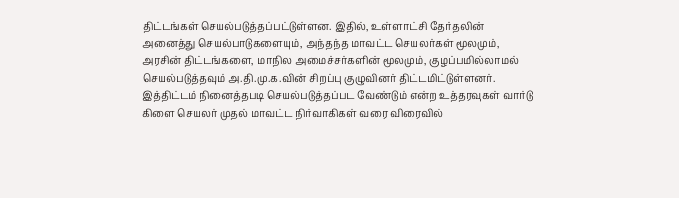திட்டங்கள் செயல்படுத்தப்பட்டுள்ளன. இதில், உள்ளாட்சி தேர்தலின் அனைத்து செயல்பாடுகளையும், அந்தந்த மாவட்ட செயலர்கள் மூலமும், அரசின் திட்டங்களை, மாநில அமைச்சர்களின் மூலமும், குழப்பமில்லாமல் செயல்படுத்தவும் அ.தி.மு.க.வின் சிறப்பு குழுவினர் திட்டமிட்டுள்ளனர்.
இத்திட்டம் நினைத்தபடி செயல்படுத்தப்பட வேண்டும் என்ற உத்தரவுகள் வார்டு கிளை செயலர் முதல் மாவட்ட நிர்வாகிகள் வரை விரைவில்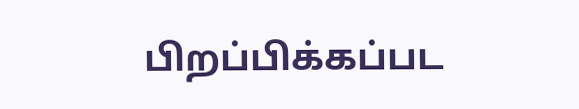பிறப்பிக்கப்பட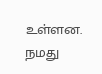உள்ளன.
நமது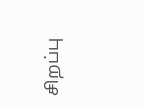சிறப்பு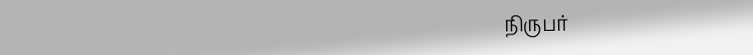நிருபர்